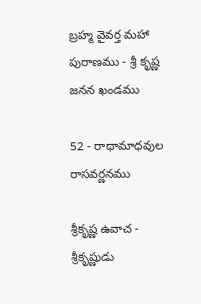బ్రహ్మ వైవర్త మహా పురాణము - శ్రీ కృష్ణ జనన ఖండము

52 - రాధామాధవుల రాసవర్ణనము

శ్రీకృష్ణ ఉవాచ - శ్రీకృష్ణుడు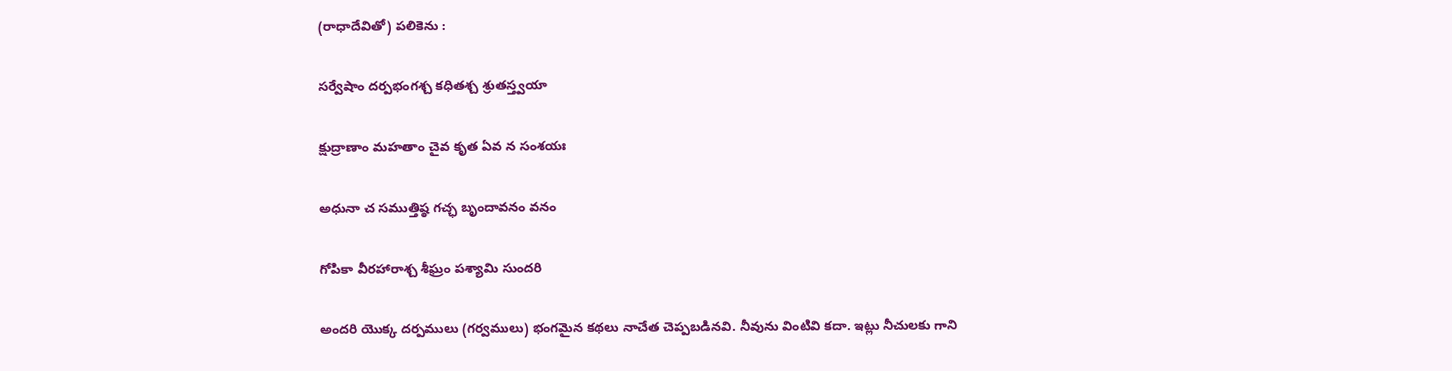(రాధాదేవితో) పలికెను :

సర్వేషాం దర్పభంగశ్చ కధితశ్చ శ్రుతస్త్వయా

క్షుద్రాణాం మహతాం చైవ కృత ఏవ న సంశయః

అధునా చ సముత్తిష్ఠ గచ్ఛ బృందావనం వనం

గోపికా వీరహారాశ్చ శీఘ్రం పశ్యామి సుందరి

అందరి యొక్క దర్పములు (గర్వములు) భంగమైన కథలు నాచేత చెప్పబడినవి. నీవును వింటివి కదా. ఇట్లు నీచులకు గాని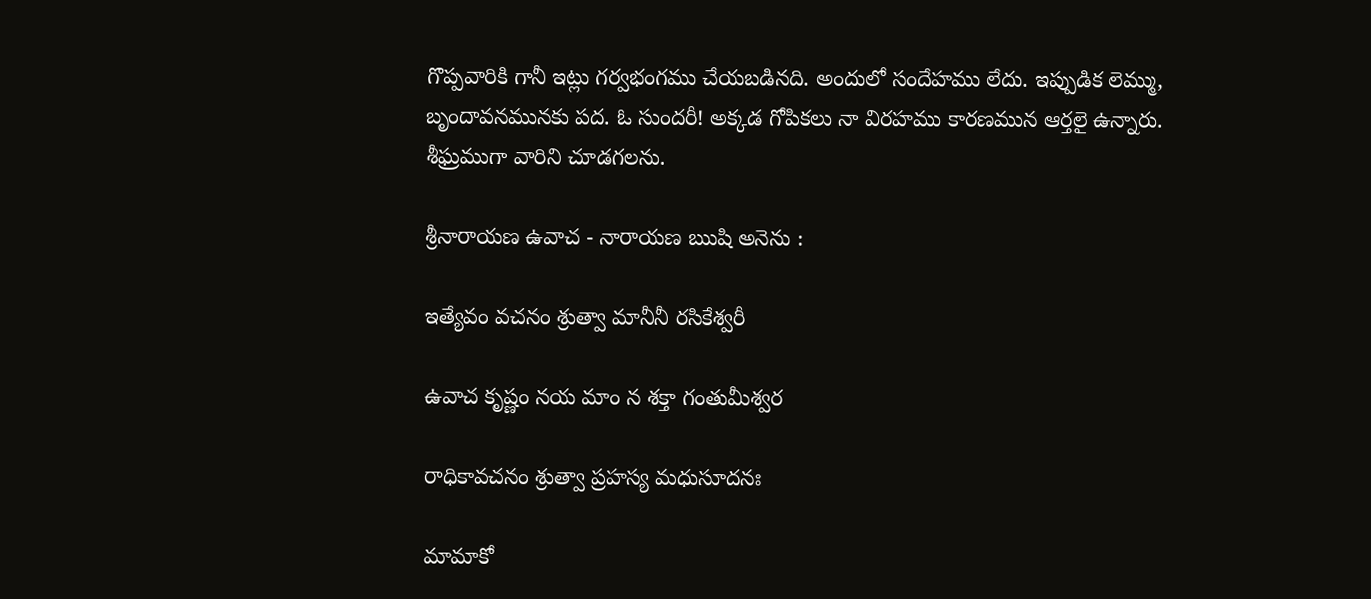గొప్పవారికి గానీ ఇట్లు గర్వభంగము చేయబడినది. అందులో సందేహము లేదు. ఇప్పుడిక లెమ్ము, బృందావనమునకు పద. ఓ సుందరీ! అక్కడ గోపికలు నా విరహము కారణమున ఆర్తలై ఉన్నారు. శీఘ్రముగా వారిని చూడగలను.

శ్రీనారాయణ ఉవాచ - నారాయణ ఋషి అనెను :

ఇత్యేవం వచనం శ్రుత్వా మానీనీ రసికేశ్వరీ

ఉవాచ కృష్ణం నయ మాం న శక్తా గంతుమీశ్వర

రాధికావచనం శ్రుత్వా ప్రహస్య మధుసూదనః

మామాకో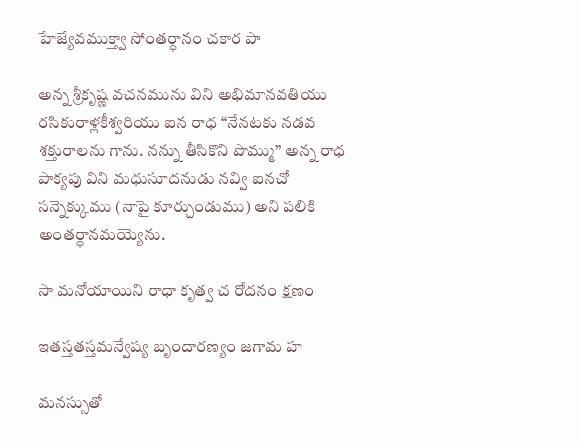హేజ్యేవముక్త్వా సోంతర్ధానం చకార పా

అన్న శ్రీకృష్ణ వచనమును విని అభిమానవతియు రసికురాళ్లకీశ్వరియు ఐన రాధ “నేనటకు నడవ శక్తురాలను గాను. నన్ను తీసికొని పొమ్ము” అన్న రాధ పాక్యపు విని మధుసూదనుడు నవ్వి ఐనచో సన్నెక్కుము (నాపై కూర్చుండుము) అని పలికి అంతర్ధానమయ్యెను.

సా మనోయాయిని రాధా కృత్వ చ రోదనం క్షణం

ఇతస్తతస్తమన్వేష్య బృందారణ్యం జగామ హ

మనస్సుతో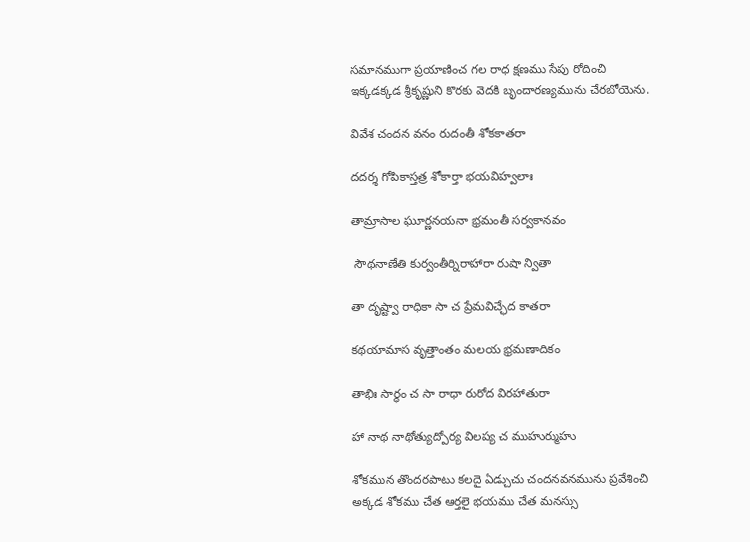సమానముగా ప్రయాణించ గల రాధ క్షణము సేపు రోదించి ఇక్కడక్కడ శ్రీకృష్ణుని కొరకు వెదకి బృందారణ్యమును చేరబోయెను.

వివేశ చందన వనం రుదంతీ శోకకాతరా

దదర్శ గోపికాస్తత్ర శోకార్తా భయవిహ్వలాః

తామ్రాసాల ఘూర్ణనయనా భ్రమంతీ సర్వకానవం

 సౌథనాణేతి కుర్వంతీర్నిరాహారా రుషా న్వితా

తా దృష్ట్వా రాధికా సా చ ప్రేమవిచ్ఛేద కాతరా

కథయామాస వృత్తాంతం మలయ భ్రమణాదికం

తాభిః సార్థం చ సా రాధా రురోద విరహాతురా

హా నాథ నాథోత్యుద్పోర్య విలప్య చ ముహుర్ముహు

శోకమున తొందరపాటు కలదై ఏడ్చుచు చందనవనమును ప్రవేశించి అక్కడ శోకము చేత ఆర్తలై భయము చేత మనస్సు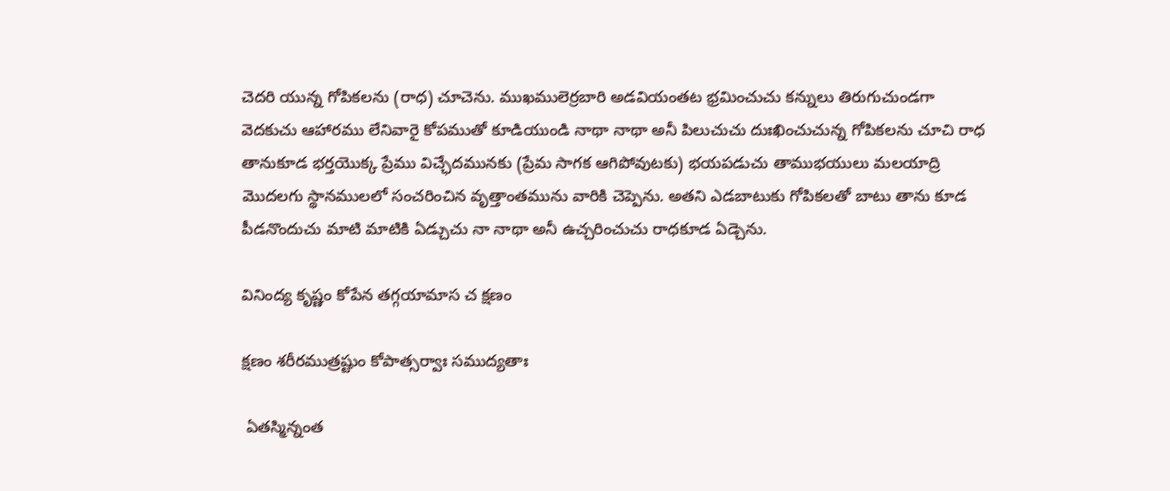చెదరి యున్న గోపికలను (రాధ) చూచెను. ముఖములెర్రబారి అడవియంతట భ్రమించుచు కన్నులు తిరుగుచుండగా వెదకుచు ఆహారము లేనివారై కోపముతో కూడియుండి నాథా నాథా అనీ పిలుచుచు దుఃఖించుచున్న గోపికలను చూచి రాధ తానుకూడ భర్తయొక్క ప్రేము విచ్ఛేదమునకు (ప్రేమ సాగక ఆగిపోవుటకు) భయపడుచు తాముభయులు మలయాద్రి మొదలగు స్థానములలో సంచరించిన వృత్తాంతమును వారికి చెప్పెను. అతని ఎడబాటుకు గోపికలతో బాటు తాను కూడ పీడనొందుచు మాటి మాటికి ఏడ్చుచు నా నాథా అనీ ఉచ్చరించుచు రాధకూడ ఏడ్చెను.

వినింద్య కృష్ణం కోపేన తగ్గయామాస చ క్షణం

క్షణం శరీరముత్రష్టుం కోపాత్సర్వాః సముద్యతాః

 ఏతస్మిన్నంత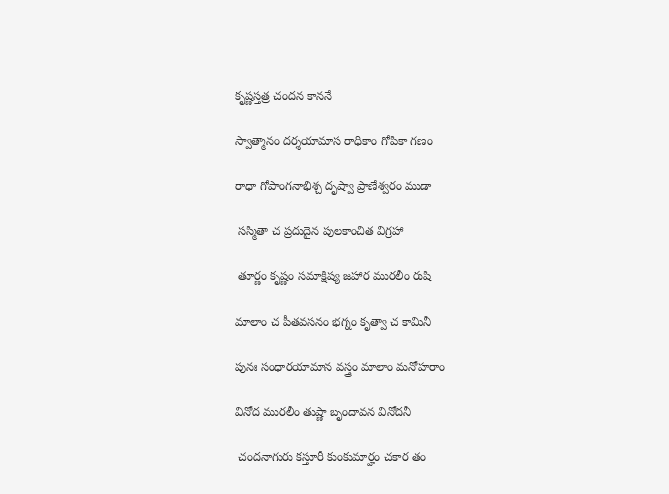కృష్ణస్తత్ర చందన కాననే

స్వాత్మానం దర్శయామాస రాధికాం గోపికా గణం

రాధా గోపాంగనాభిశ్చ దృష్వా ప్రాణేశ్వరం ముడా

 సస్మితా చ ప్రదుదైన పులకాంచిత విగ్రహా

 తూర్ణం కృష్ణం సమాక్షిష్య జహార మురలీం రుషి

మాలాం చ పీతవసనం భగ్నం కృత్వా చ కామినీ

పునః సంధారయామాన వస్త్రం మాలాం మనోహరాం

వినోద మురలీం తుష్ణా బృందావన వినోదనీ

 చందనాగురు కస్తూరీ కుంకుమార్హం చకార తం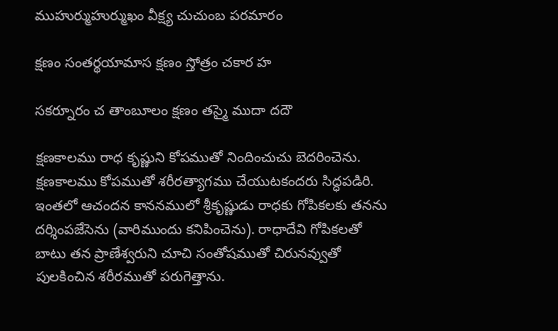ముహుర్ముహుర్ముఖం వీక్ష్య చుచుంబ పరమారం

క్షణం సంతర్థయామాస క్షణం స్తోత్రం చకార హ

సకర్నూరం చ తాంబూలం క్షణం తస్మై ముదా దదౌ

క్షణకాలము రాధ కృష్ణుని కోపముతో నిందించుచు బెదరించెను. క్షణకాలము కోపముతో శరీరత్యాగము చేయుటకందరు సిద్ధపడిరి. ఇంతలో ఆచందన కాననములో శ్రీకృష్ణుడు రాధకు గోపికలకు తనను దర్శింపజేసెను (వారిముందు కనిపించెను). రాధాదేవి గోపికలతో బాటు తన ప్రాణేశ్వరుని చూచి సంతోషముతో చిరునవ్వుతో పులకించిన శరీరముతో పరుగెత్తాను.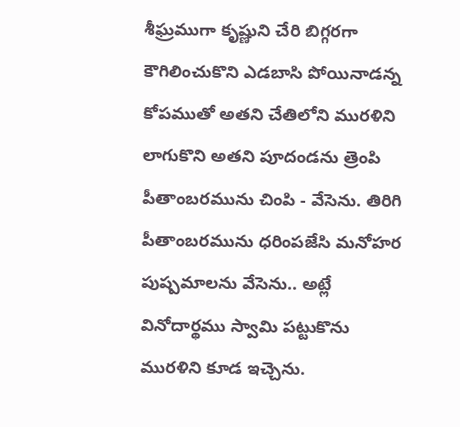శీఘ్రముగా కృష్ణుని చేరి బిగ్గరగా కౌగిలించుకొని ఎడబాసి పోయినాడన్న కోపముతో అతని చేతిలోని మురళిని లాగుకొని అతని పూదండను త్రెంపి పీతాంబరమును చింపి - వేసెను. తిరిగి పీతాంబరమును ధరింపజేసి మనోహర పుష్పమాలను వేసెను.. అట్లే వినోదార్థము స్వామి పట్టుకొను మురళిని కూడ ఇచ్చెను.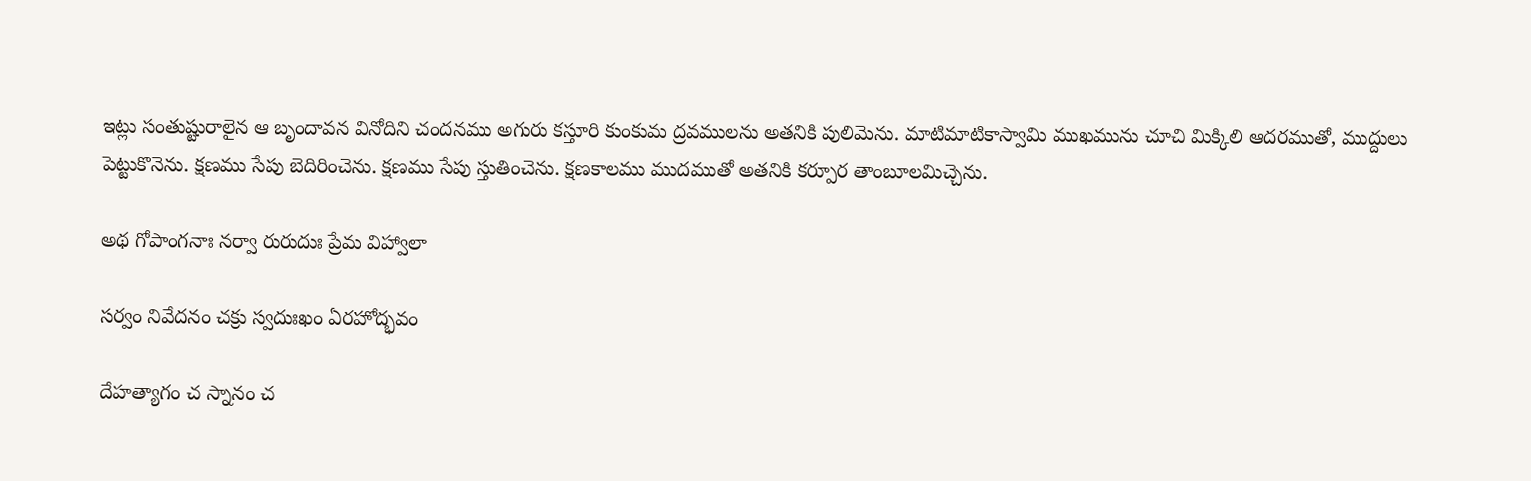ఇట్లు సంతుష్టురాలైన ఆ బృందావన వినోదిని చందనము అగురు కస్తూరి కుంకుమ ద్రవములను అతనికి పులిమెను. మాటిమాటికాస్వామి ముఖమును చూచి మిక్కిలి ఆదరముతో, ముద్దులు పెట్టుకొనెను. క్షణము సేపు బెదిరించెను. క్షణము సేపు స్తుతించెను. క్షణకాలము ముదముతో అతనికి కర్పూర తాంబూలమిచ్చెను.

అథ గోపాంగనాః నర్వా రురుదుః ప్రేమ విహ్వాలా

సర్వం నివేదనం చక్రు స్వదుఃఖం ఏరహోద్భవం

దేహత్యాగం చ స్నానం చ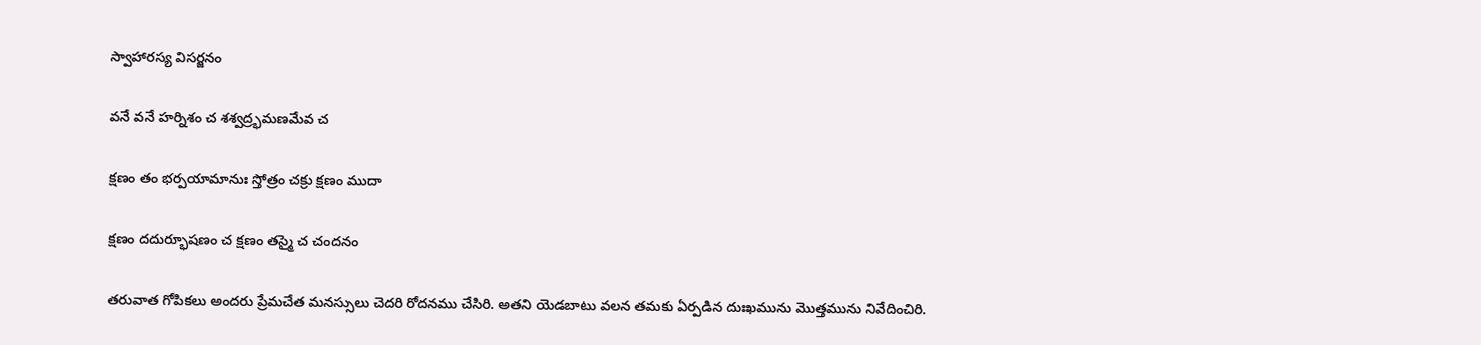స్వాహారస్య విసర్జనం

వనే వనే హర్నిశం చ శశ్వద్ర్భమణమేవ చ

క్షణం తం భర్పయామానుః స్తోత్రం చక్రు క్షణం ముదా

క్షణం దదుర్భూషణం చ క్షణం తస్మై చ చందనం

తరువాత గోపికలు అందరు ప్రేమచేత మనస్సులు చెదరి రోదనము చేసిరి. అతని యెడబాటు వలన తమకు ఏర్పడిన దుఃఖమును మొత్తమును నివేదించిరి.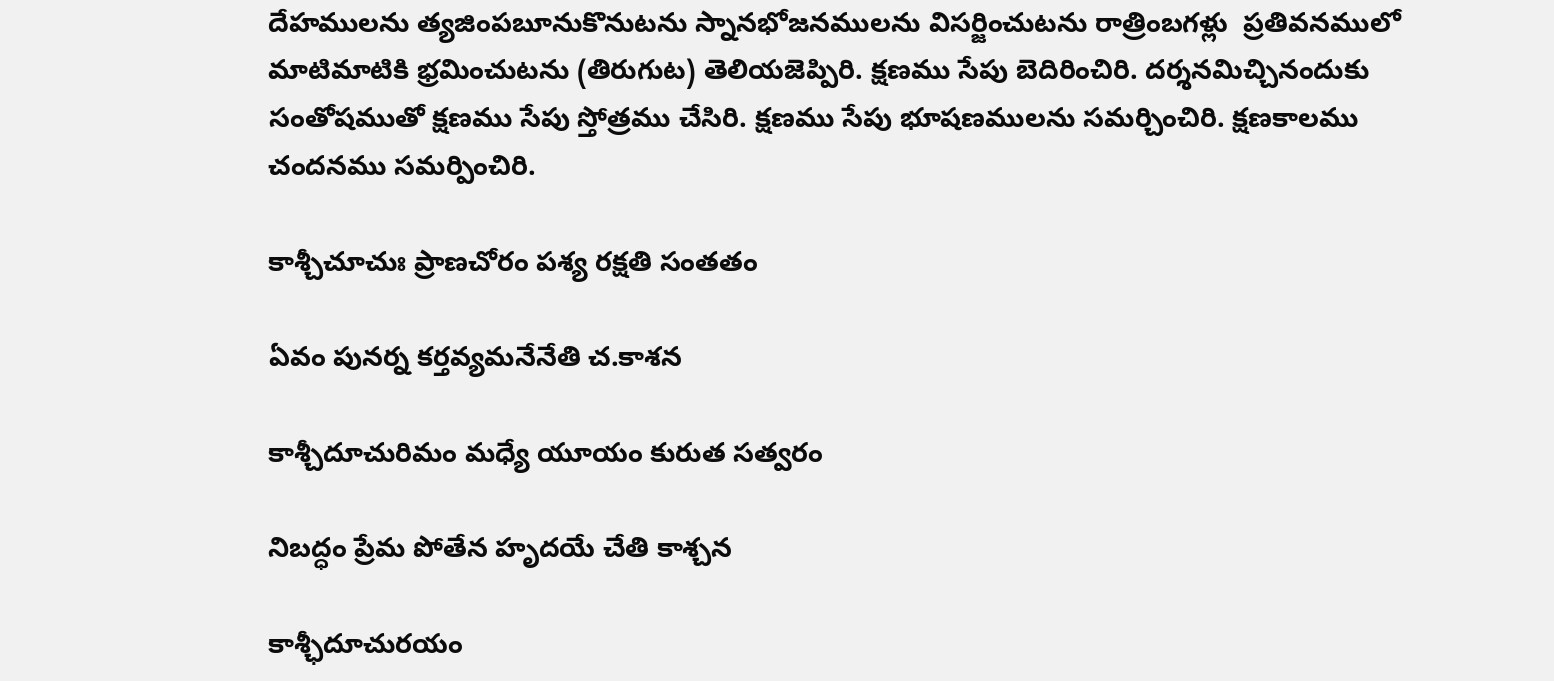దేహములను త్యజింపబూనుకొనుటను స్నానభోజనములను విసర్జించుటను రాత్రింబగళ్లు  ప్రతివనములో మాటిమాటికి భ్రమించుటను (తిరుగుట) తెలియజెప్పిరి. క్షణము సేపు బెదిరించిరి. దర్శనమిచ్చినందుకు సంతోషముతో క్షణము సేపు స్తోత్రము చేసిరి. క్షణము సేపు భూషణములను సమర్చించిరి. క్షణకాలము చందనము సమర్పించిరి.

కాశ్చీచూచుః ప్రాణచోరం పశ్య రక్షతి సంతతం

ఏవం పునర్న కర్తవ్యమనేనేతి చ.కాశన

కాశ్చీదూచురిమం మధ్యే యూయం కురుత సత్వరం

నిబద్ధం ప్రేమ పోతేన హృదయే చేతి కాశ్చన

కాశ్ఛీదూచురయం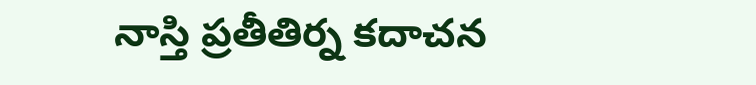నాస్తి ప్రతీతిర్న కదాచన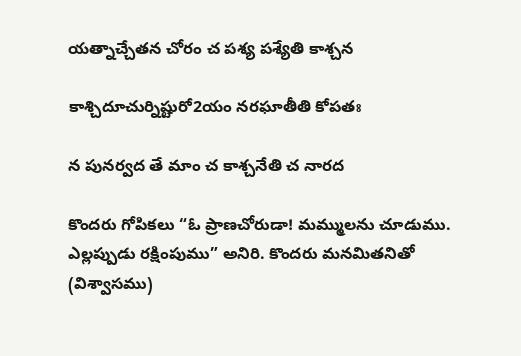యత్నాచ్చేతన చోరం చ పశ్య పశ్యేతి కాశ్చన

కాశ్చిదూచుర్నిష్టురో2యం నరఘాతీతి కోపతః

న పునర్వద తే మాం చ కాశ్చనేతి చ నారద

కొందరు గోపికలు “ఓ ప్రాణచోరుడా! మమ్ములను చూడుము. ఎల్లప్పుడు రక్షింపుము” అనిరి. కొందరు మనమితనితో (విశ్వాసము)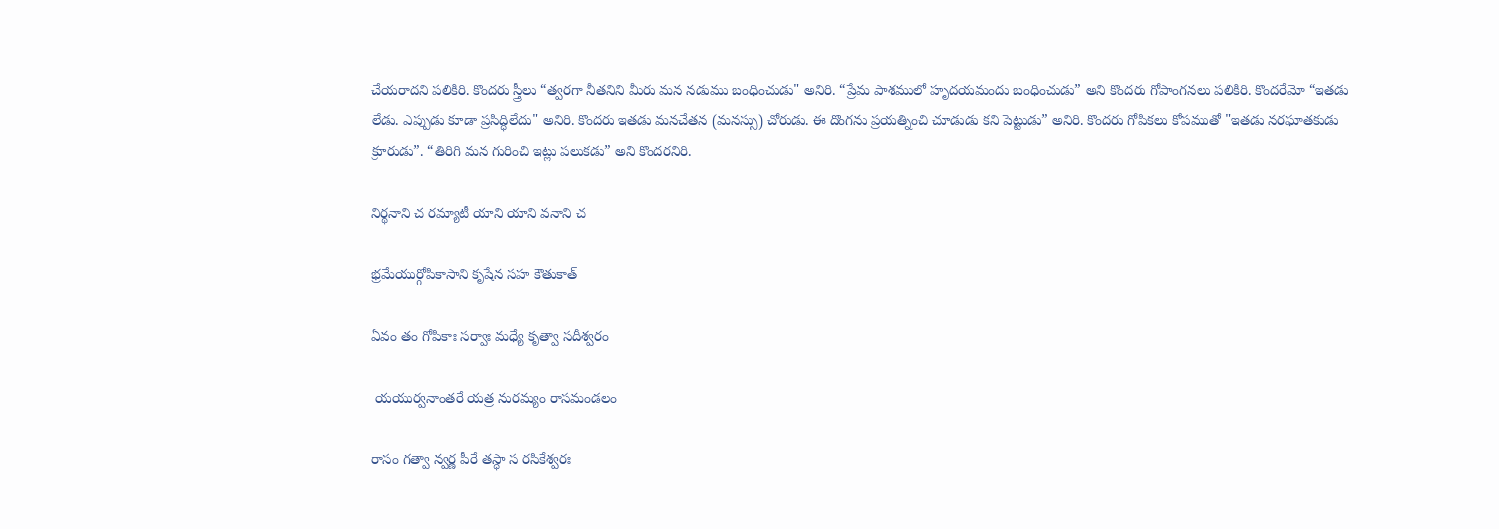చేయరాదని పలికిరి. కొందరు స్త్రీలు “త్వరగా నీతనిని మీరు మన నడుము బంధించుడు" అనిరి. “ప్రేమ పాశములో హృదయమందు బంధించుడు” అని కొందరు గోపాంగనలు పలికిరి. కొందరేమో “ఇతడు లేడు. ఎప్పుడు కూడా ప్రసిద్ధిలేదు" అనిరి. కొందరు ఇతడు మనచేతన (మనస్సు) చోరుడు. ఈ దొంగను ప్రయత్నించి చూడుడు కని పెట్టుడు” అనిరి. కొందరు గోపికలు కోపముతో "ఇతడు నరఘాతకుడు క్రూరుడు”. “తిరిగి మన గురించి ఇట్లు పలుకడు” అని కొందరనిరి.

నిర్థనాని చ రమ్యాటీ యాని యాని వనాని చ

భ్రమేయుర్గోపికాసాని కృషేన సహ కౌతుకాత్

ఏవం తం గోపికాః సర్వాః మధ్యే కృత్వా సదీశ్వరం

 యయుర్వనాంతరే యత్ర నురమ్యం రాసమండలం

రాసం గత్వా న్వర్ణ పీరే తస్ధా స రసికేశ్వరః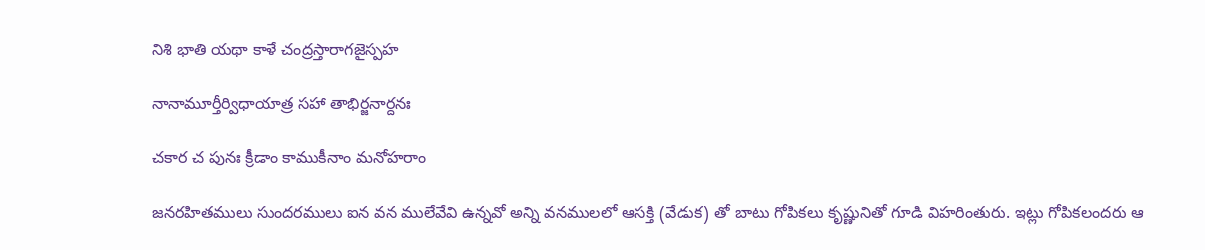నిశి భాతి యథా కాళే చంద్రస్తారాగజైస్పహ

నానామూర్తీర్విధాయాత్ర సహా తాభిర్జనార్దనః

చకార చ పునః క్రీడాం కాముకీనాం మనోహరాం

జనరహితములు సుందరములు ఐన వన ములేవేవి ఉన్నవో అన్ని వనములలో ఆసక్తి (వేడుక) తో బాటు గోపికలు కృష్ణునితో గూడి విహరింతురు. ఇట్లు గోపికలందరు ఆ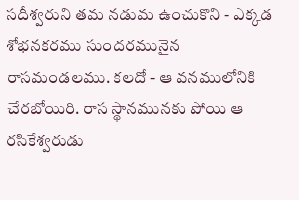సదీశ్వరుని తమ నడుమ ఉంచుకొని - ఎక్కడ శోభనకరము సుందరమునైన రాసమండలము. కలదో - ఆ వనములోనికి చేరబోయిరి. రాస స్థానమునకు పోయి ఆ రసికేశ్వరుడు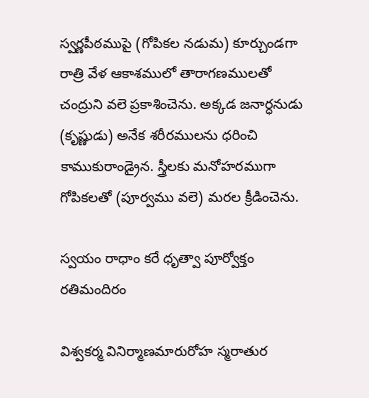స్వర్ణపీఠముపై (గోపికల నడుమ) కూర్చుండగా రాత్రి వేళ ఆకాశములో తారాగణములతో చంద్రుని వలె ప్రకాశించెను. అక్కడ జనార్ధనుడు (కృష్ణుడు) అనేక శరీరములను ధరించి కాముకురాండ్రైన. స్త్రీలకు మనోహరముగా గోపికలతో (పూర్వము వలె) మరల క్రీడించెను.

స్వయం రాధాం కరే ధృత్వా పూర్వోక్తం రతిమందిరం

విశ్వకర్మ వినిర్మాణమారురోహ స్మరాతుర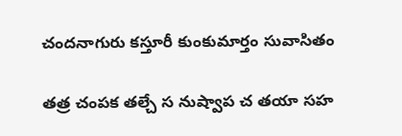చందనాగురు కస్తూరీ కుంకుమార్తం సువాసితం

తత్ర చంపక తల్చే స నుష్వాప చ తయా సహ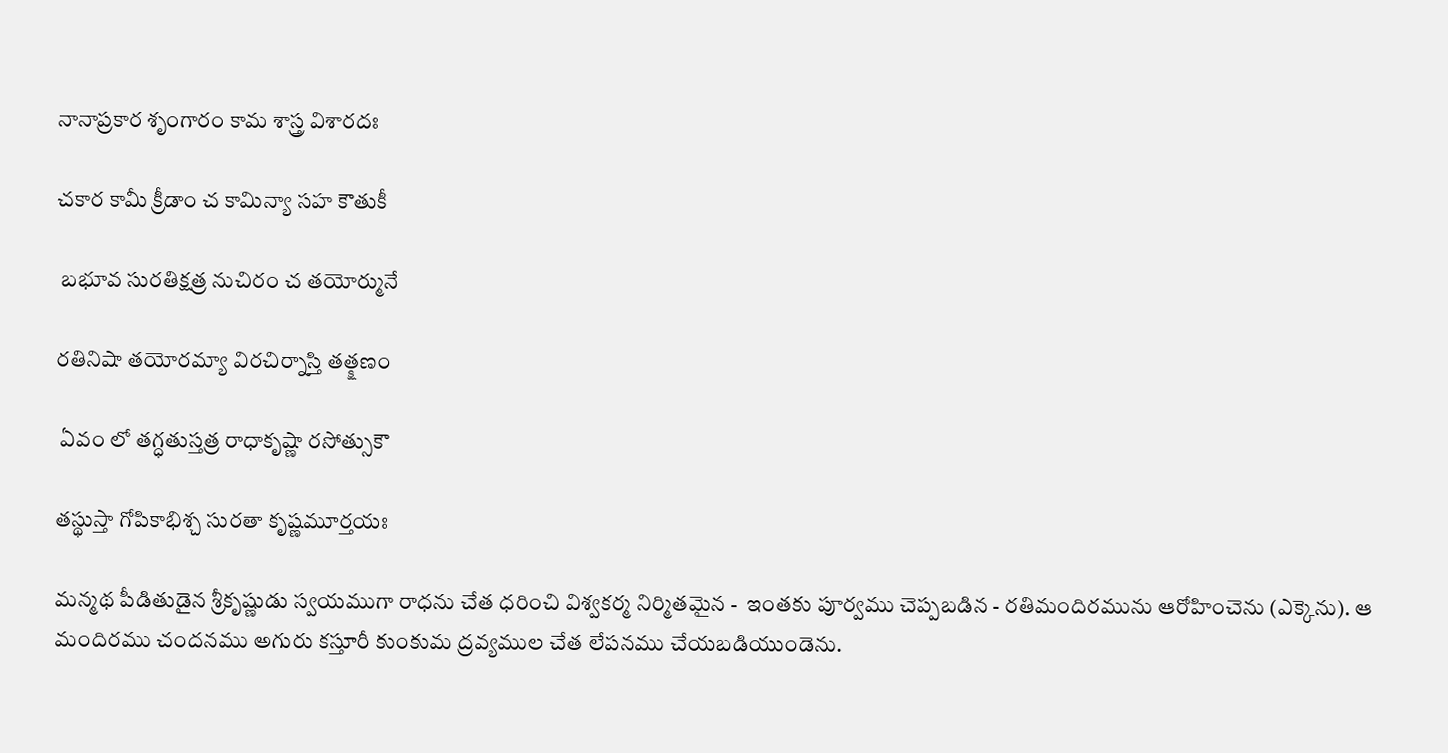నానాప్రకార శృంగారం కామ శాస్త్ర విశారదః

చకార కామీ క్రీడాం చ కామిన్యా సహ కౌతుకీ

 బభూవ సురతిక్షత్ర నుచిరం చ తయోర్మునే

రతినిషా తయోరమ్యా విరచిర్నాస్తి తత్క్షణం

 ఏవం లో తగ్ధతుస్తత్ర రాధాకృష్ణా రసోత్సుకౌ

తస్థుస్తా గోపికాభిశ్చ సురతా కృష్ణమూర్తయః

మన్మథ పీడితుడైన శ్రీకృష్ణుడు స్వయముగా రాధను చేత ధరించి విశ్వకర్మ నిర్మితమైన -  ఇంతకు పూర్వము చెప్పబడిన - రతిమందిరమును ఆరోహించెను (ఎక్కెను). ఆ మందిరము చందనము అగురు కస్తూరీ కుంకుమ ద్రవ్యముల చేత లేపనము చేయబడియుండెను.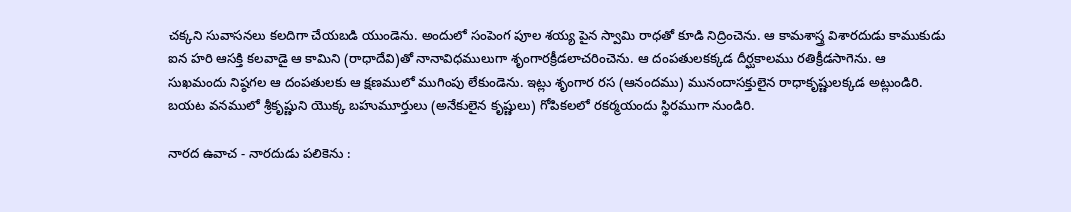చక్కని సువాసనలు కలదిగా చేయబడి యుండెను. అందులో సంపెంగ పూల శయ్య పైన స్వామి రాధతో కూడి నిద్రించెను. ఆ కామశాస్త్ర విశారదుడు కాముకుడు ఐన హరి ఆసక్తి కలవాడై ఆ కామిని (రాధాదేవి)తో నానావిధములుగా శృంగారక్రీడలాచరించెను. ఆ దంపతులకక్కడ దీర్ఘకాలము రతిక్రీడసాగెను. ఆ సుఖమందు నిష్ఠగల ఆ దంపతులకు ఆ క్షణములో ముగింపు లేకుండెను. ఇట్లు శృంగార రస (ఆనందము) మునందాసక్తులైన రాధాకృష్ణులక్కడ అట్లుండిరి. బయట వనములో శ్రీకృష్ణుని యొక్క బహుమూర్తులు (అనేకులైన కృష్ణులు) గోపికలలో రకర్మయందు స్థిరముగా నుండిరి.

నారద ఉవాచ - నారదుడు పలికెను :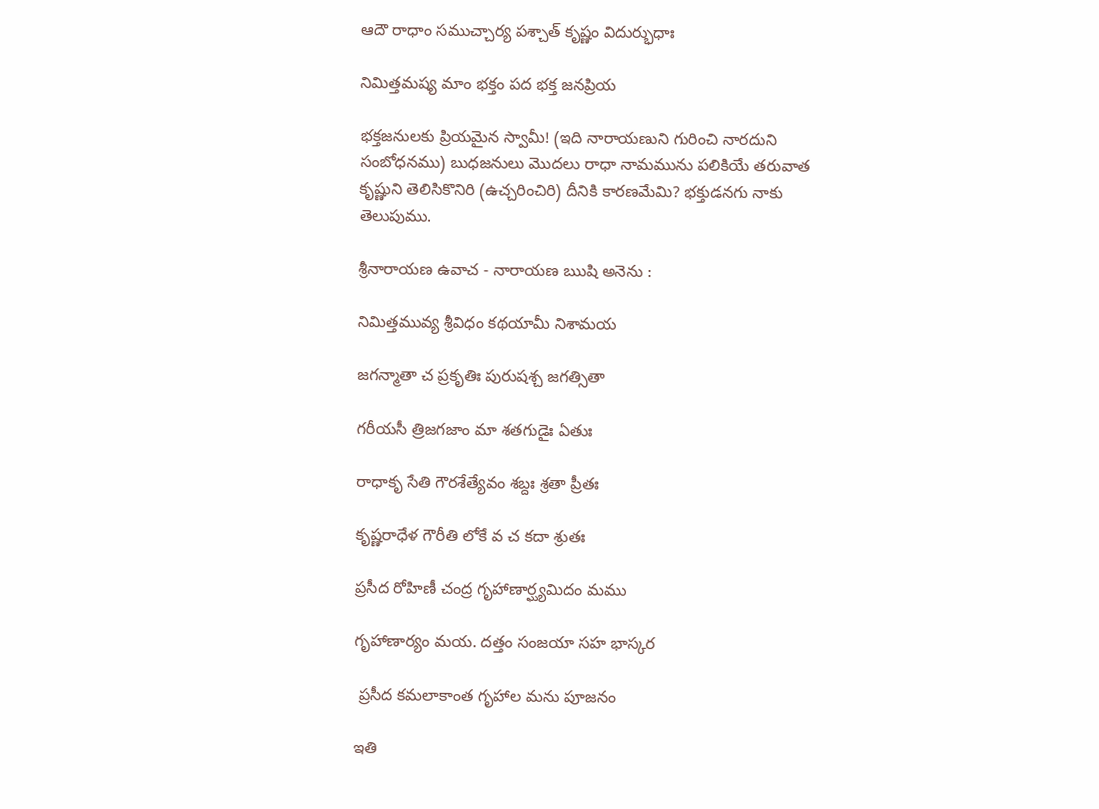ఆదౌ రాధాం సముచ్చార్య పశ్చాత్ కృష్ణం విదుర్భుధాః

నిమిత్తమష్య మాం భక్తం పద భక్త జనప్రియ

భక్తజనులకు ప్రియమైన స్వామీ! (ఇది నారాయణుని గురించి నారదుని సంబోధనము) బుధజనులు మొదలు రాధా నామమును పలికియే తరువాత కృష్ణుని తెలిసికొనిరి (ఉచ్చరించిరి) దీనికి కారణమేమి? భక్తుడనగు నాకు తెలుపుము.

శ్రీనారాయణ ఉవాచ - నారాయణ ఋషి అనెను :

నిమిత్తమువ్య శ్రీవిధం కథయామీ నిశామయ

జగన్మాతా చ ప్రకృతిః పురుషశ్చ జగత్సితా

గరీయసీ త్రిజగజాం మా శతగుడైః ఏతుః

రాధాకృ సేతి గౌరశేత్యేవం శబ్దః శ్రతా ప్రీతః

కృష్ణరాధేళ గౌరీతి లోకే వ చ కదా శ్రుతః

ప్రసీద రోహిణీ చంద్ర గృహాణార్ఘ్యమిదం మము

గృహాణార్యం మయ. దత్తం సంజయా సహ భాస్కర

 ప్రసీద కమలాకాంత గృహాల మను పూజనం

ఇతి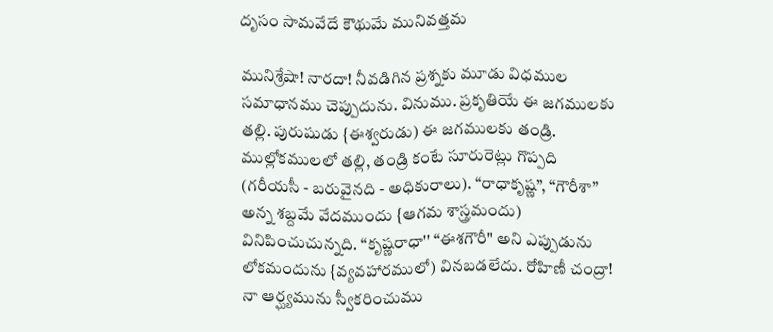దృసం సామవేదే కౌథుమే మునివత్తమ

మునిశ్రేషా! నారదా! నీవడిగిన ప్రశ్నకు మూడు విధముల సమాధానము చెప్పుదును. వినుము. ప్రకృతియే ఈ జగములకు తల్లి. పురుషుడు {ఈశ్వరుడు) ఈ జగములకు తండ్రి. ముల్లోకములలో తల్లి, తండ్రి కంటే సూరురెట్లు గొప్పది (గరీయసీ - బరువైనది - అధికురాలు). “రాధాకృష్ణ”, “గౌరీశా” అన్న శబ్దమే వేదముందు {ఆగమ శాస్త్రమందు) వినిపించుచున్నది. “కృష్ణరాధా'' “ఈశగౌరీ" అని ఎప్పుడును లోకమందును {వ్యవహారములో) వినబడలేదు. రోహిణీ చంద్రా! నా ఆర్ఘ్యమును స్వీకరించుము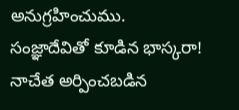అనుగ్రహించుము. సంజ్ఞాదేవితో కూడిన భాస్కరా! నాచేత అర్పించబడిన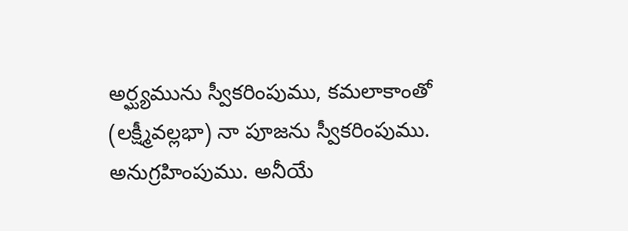అర్ఘ్యమును స్వీకరింపుము, కమలాకాంతో (లక్ష్మీవల్లభా) నా పూజను స్వీకరింపుము. అనుగ్రహింపుము. అనీయే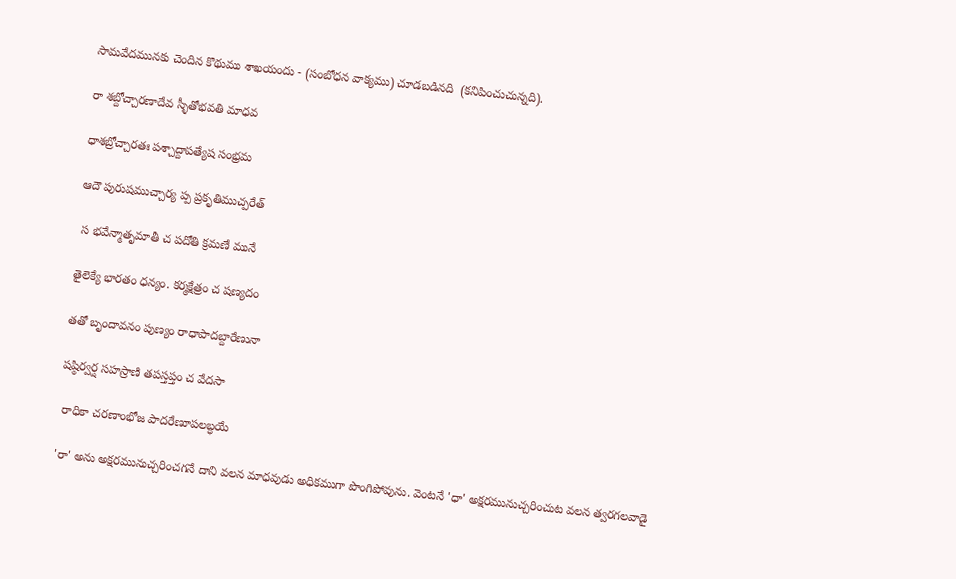సామవేదమునకు చెందిన కొథుము శాఖయందు - (సంబోధన వాక్యము) చూడబడినది  (కనిపించుచున్నది).

రా శబ్దోచ్చారణాదేవ స్ళీతోభవతి మాధవ

ధాశబ్రోచ్చారతః పశ్చాద్దాపత్యేష సంభ్రమ

ఆదౌ పురుషముచ్చార్య ప్ప ప్రకృతిముచ్పరేత్

 స భవేన్మాతృమాతీ చ పదోతి క్రమణే మునే

తైలెక్యే భారతం ధన్యం. కర్మక్షేత్రం చ షణ్యదం

తతో బృందావనం పుణ్యం రాధాపాదబ్దారేణునా

షష్ఠిర్వర్ష సహస్రాణి తపస్తప్తం చ వేదసా

 రాధికా చరణాంభోజ పాదరేణూపలబ్ధయే

'రా' అను అక్షరమునుచ్చరించగనే దాని వలన మాధవుడు అధికముగా పొంగిపోవును. వెంటనే 'ధా' అక్షరమునుచ్చరించుట వలన త్వరగలవాడై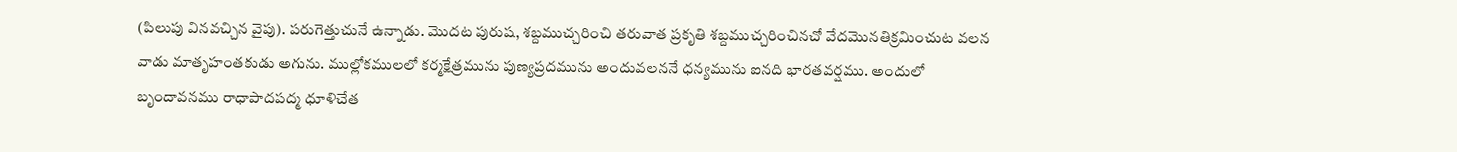(పిలుపు వినవచ్చిన వైపు). పరుగెత్తుచునే ఉన్నాడు. మొదట పురుష, శబ్దముచ్చరించి తరువాత ప్రకృతి శబ్దముచ్చరించినచో వేదమొనతిక్రమించుట వలన వాడు మాతృహంతకుడు అగును. ముల్లోకములలో కర్మక్షేత్రమును పుణ్యప్రదమును అందువలననే ధన్యమును ఐనది భారతవర్షము. అందులో బృందావనము రాధాపాదపద్మ ధూళిచేత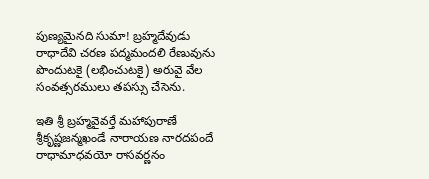పుణ్యమైనది సుమా! బ్రహ్మదేవుడు రాధాదేవి చరణ పద్మమందలి రేణువును పొందుటకై (లభించుటకై) అరువై వేల సంవత్సరములు తపస్సు చేసెను.

ఇతి శ్రీ బ్రహ్మవైవర్తే మహాపురాణే శ్రీకృష్ణజన్మఖండే నారాయణ నారదపందే రాధామాధవయో రాసవర్ణనం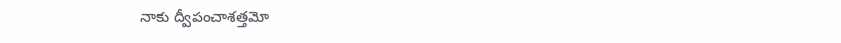నాకు ద్వీపంచాశత్తమో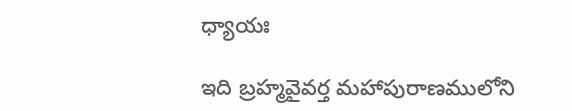ధ్యాయః

ఇది బ్రహ్మవైవర్త మహాపురాణములోని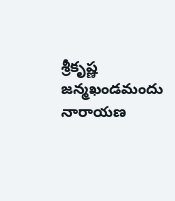శ్రీకృష్ణ జన్మఖండమందు నారాయణ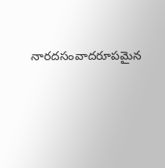నారదసంవాదరూపమైన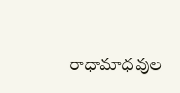రాధామాధవుల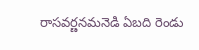రాసవర్ణనమనెడి ఏబది రెండు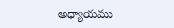అధ్యాయము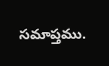సమాప్తము.